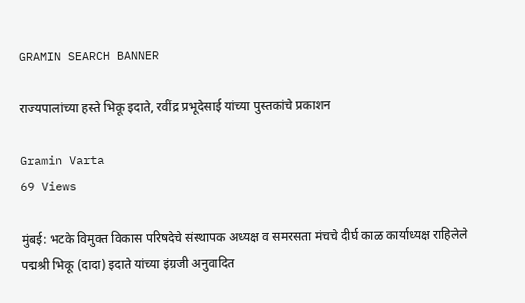GRAMIN SEARCH BANNER

राज्यपालांच्या हस्ते भिकू इदाते, रवींद्र प्रभूदेसाई यांच्या पुस्तकांचे प्रकाशन

Gramin Varta
69 Views

मुंबई: भटके विमुक्त विकास परिषदेचे संस्थापक अध्यक्ष व समरसता मंचचे दीर्घ काळ कार्याध्यक्ष राहिलेले पद्मश्री भिकू (दादा) इदाते यांच्या इंग्रजी अनुवादित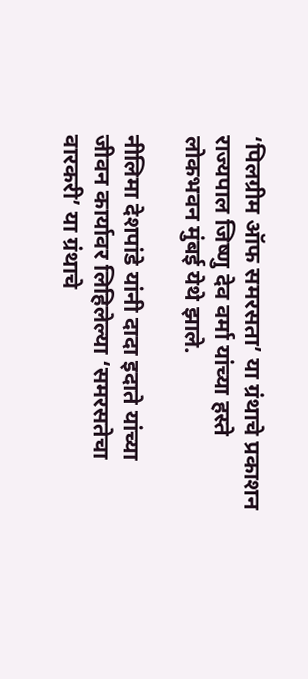‘पिलग्रीम ऑफ समरसता’ या ग्रंथाचे प्रकाशन राज्यपाल जिष्णु देव वर्मा यांच्या हस्ते लोकभवन मुंबई येथे झाले.

नीलिमा देशपांडे यांनी दादा इदाते यांच्या जीवन कार्यावर लिहिलेल्या ‘समरसतेचा वारकरी’ या ग्रंथाचे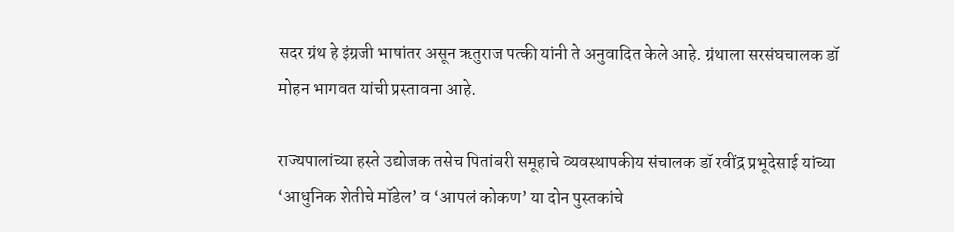सदर ग्रंथ हे इंग्रजी भाषांतर असून ऋतुराज पत्की यांनी ते अनुवादित केले आहे. ग्रंथाला सरसंघचालक डॉ मोहन भागवत यांची प्रस्तावना आहे.

राज्यपालांच्या हस्ते उद्योजक तसेच पितांबरी समूहाचे व्यवस्थापकीय संचालक डॉ रवींद्र प्रभूदेसाई यांच्या ‘आधुनिक शेतीचे मॉडेल’ व ‘आपलं कोकण’ या दोन पुस्तकांचे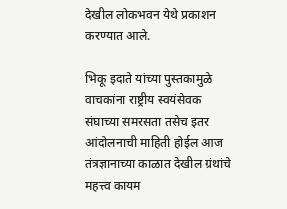देखील लोकभवन येथे प्रकाशन करण्यात आले.

भिकू इदाते यांच्या पुस्तकामुळे वाचकांना राष्ट्रीय स्वयंसेवक संघाच्या समरसता तसेच इतर आंदोलनाची माहिती होईल आज तंत्रज्ञानाच्या काळात देखील ग्रंथांचे महत्त्व कायम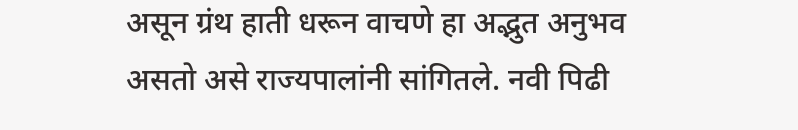असून ग्रंथ हाती धरून वाचणे हा अद्भुत अनुभव असतो असे राज्यपालांनी सांगितले. नवी पिढी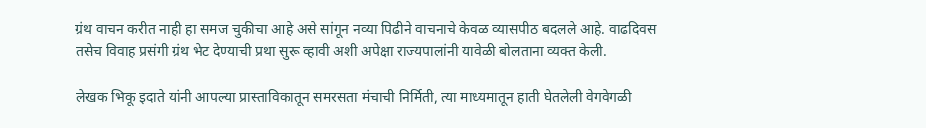ग्रंथ वाचन करीत नाही हा समज चुकीचा आहे असे सांगून नव्या पिढीने वाचनाचे केवळ व्यासपीठ बदलले आहे. वाढदिवस तसेच विवाह प्रसंगी ग्रंथ भेट देण्याची प्रथा सुरू व्हावी अशी अपेक्षा राज्यपालांनी यावेळी बोलताना व्यक्त केली.

लेखक भिकू इदाते यांनी आपल्या प्रास्ताविकातून समरसता मंचाची निर्मिती, त्या माध्यमातून हाती घेतलेली वेगवेगळी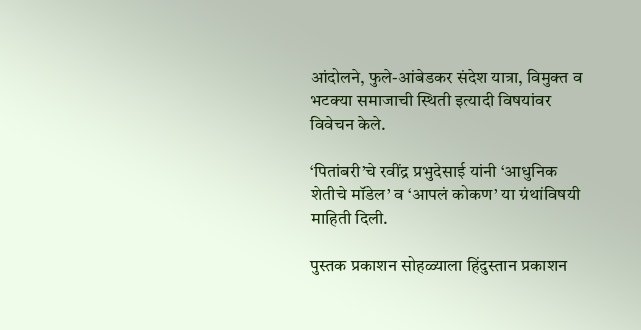आंदोलने, फुले-आंबेडकर संदेश यात्रा, विमुक्त व भटक्या समाजाची स्थिती इत्यादी विषयांवर विवेचन केले.

‘पितांबरी’चे रवींद्र प्रभुदेसाई यांनी ‘आधुनिक शेतीचे मॉडेल’ व ‘आपलं कोकण’ या ग्रंथांविषयी माहिती दिली.

पुस्तक प्रकाशन सोहळ्याला हिंदुस्तान प्रकाशन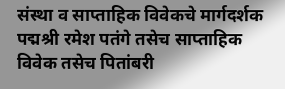संस्था व साप्ताहिक विवेकचे मार्गदर्शक पद्मश्री रमेश पतंगे तसेच साप्ताहिक विवेक तसेच पितांबरी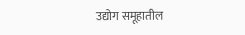उद्योग समूहातील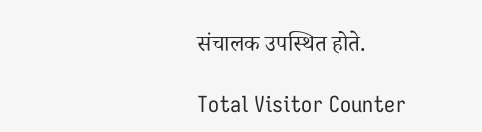संचालक उपस्थित होते.

Total Visitor Counter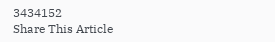3434152
Share This Article